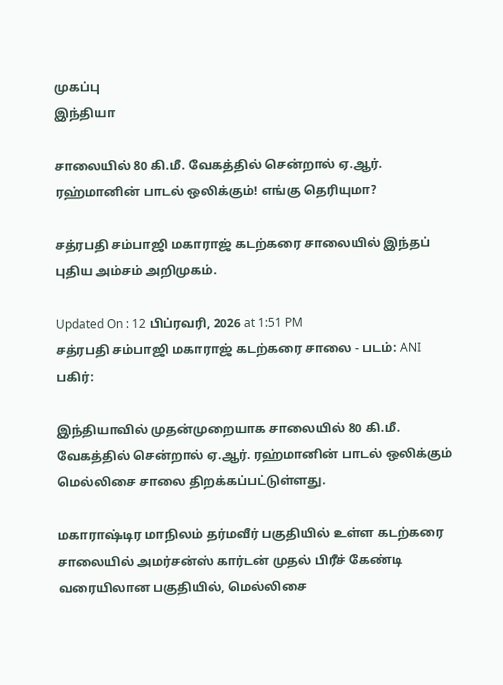முகப்பு
இந்தியா

சாலையில் 80 கி.மீ. வேகத்தில் சென்றால் ஏ.ஆர். ரஹ்மானின் பாடல் ஒலிக்கும்! எங்கு தெரியுமா?

சத்ரபதி சம்பாஜி மகாராஜ் கடற்கரை சாலையில் இந்தப் புதிய அம்சம் அறிமுகம்.

Updated On : 12 பிப்ரவரி, 2026 at 1:51 PM
சத்ரபதி சம்பாஜி மகாராஜ் கடற்கரை சாலை - படம்: ANI
பகிர்:

இந்தியாவில் முதன்முறையாக சாலையில் 80 கி.மீ. வேகத்தில் சென்றால் ஏ.ஆர். ரஹ்மானின் பாடல் ஒலிக்கும் மெல்லிசை சாலை திறக்கப்பட்டுள்ளது.

மகாராஷ்டிர மாநிலம் தர்மவீர் பகுதியில் உள்ள கடற்கரை சாலையில் அமர்சன்ஸ் கார்டன் முதல் பிரீச் கேண்டி வரையிலான பகுதியில், மெல்லிசை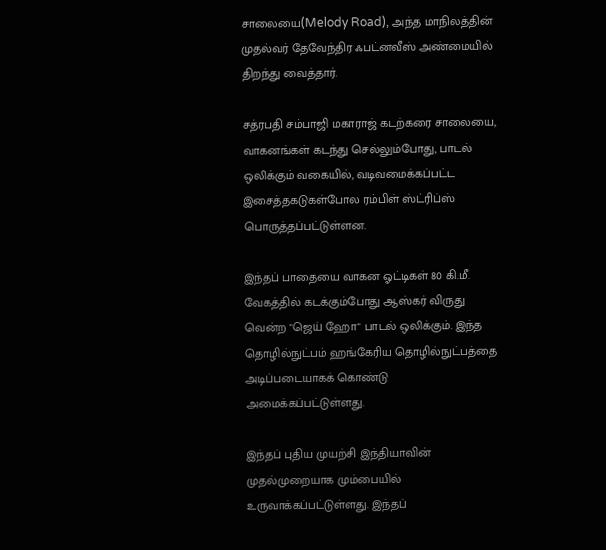சாலையை(Melody Road), அந்த மாநிலத்தின் முதல்வர் தேவேந்திர ஃபட்னவீஸ் அண்மையில் திறந்து வைத்தார்.

சத்ரபதி சம்பாஜி மகாராஜ் கடற்கரை சாலையை, வாகனங்கள் கடந்து செல்லும்போது, பாடல் ஒலிக்கும் வகையில், வடிவமைக்கப்பட்ட இசைத்தகடுகள்போல ரம்பிள் ஸ்ட்ரிப்ஸ் பொருத்தப்பட்டுள்ளன.

இந்தப் பாதையை வாகன ஓட்டிகள் 80 கி.மீ. வேகத்தில் கடக்கும்போது ஆஸ்கர் விருது வென்ற "ஜெய் ஹோ" பாடல் ஒலிக்கும். இந்த தொழில்நுட்பம் ஹங்கேரிய தொழில்நுட்பத்தை அடிப்படையாகக் கொண்டு அமைக்கப்பட்டுள்ளது.

இந்தப் புதிய முயற்சி இந்தியாவின் முதல்முறையாக மும்பையில் உருவாக்கப்பட்டுள்ளது. இந்தப்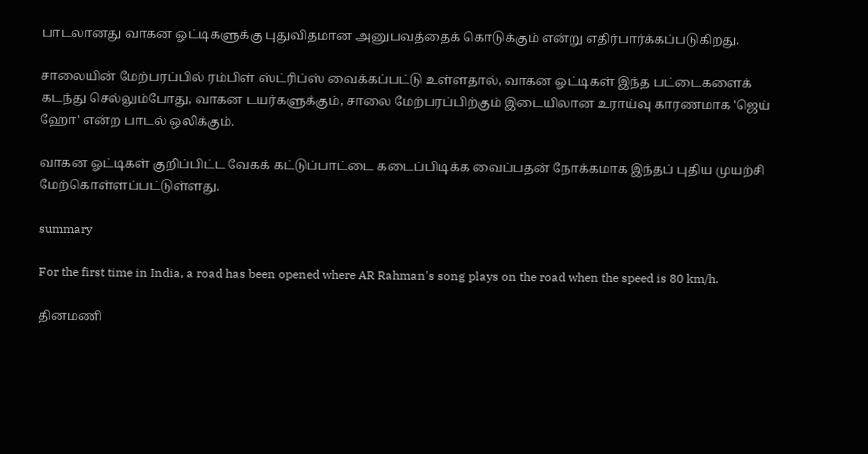பாடலானது வாகன ஓட்டிகளுக்கு புதுவிதமான அனுபவத்தைக் கொடுக்கும் என்று எதிர்பார்க்கப்படுகிறது.

சாலையின் மேற்பரப்பில் ரம்பிள் ஸ்ட்ரிப்ஸ் வைக்கப்பட்டு உள்ளதால், வாகன ஓட்டிகள் இந்த பட்டைகளைக் கடந்து செல்லும்போது, வாகன டயர்களுக்கும், சாலை மேற்பரப்பிற்கும் இடையிலான உராய்வு காரணமாக 'ஜெய் ஹோ' என்ற பாடல் ஒலிக்கும்.

வாகன ஓட்டிகள் குறிப்பிட்ட வேகக் கட்டுப்பாட்டை கடைப்பிடிக்க வைப்பதன் நோக்கமாக இந்தப் புதிய முயற்சி மேற்கொள்ளப்பட்டுள்ளது.

summary

For the first time in India, a road has been opened where AR Rahman's song plays on the road when the speed is 80 km/h.

தினமணி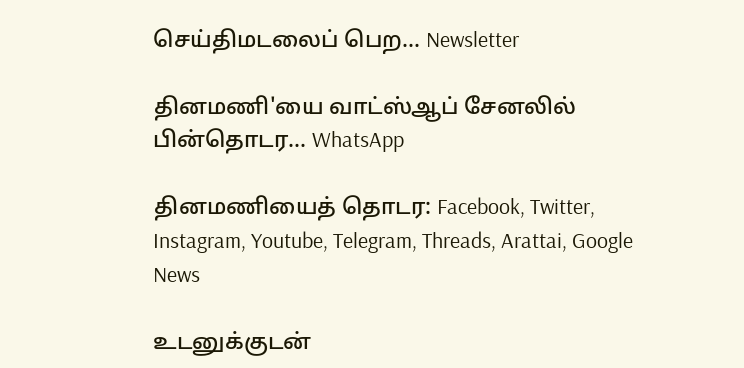செய்திமடலைப் பெற... Newsletter

தினமணி'யை வாட்ஸ்ஆப் சேனலில் பின்தொடர... WhatsApp

தினமணியைத் தொடர: Facebook, Twitter, Instagram, Youtube, Telegram, Threads, Arattai, Google News

உடனுக்குடன்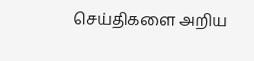செய்திகளை அறிய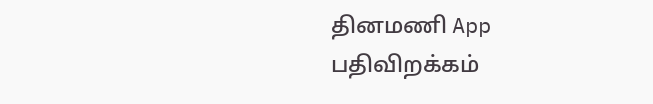தினமணி App பதிவிறக்கம்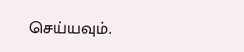செய்யவும்.